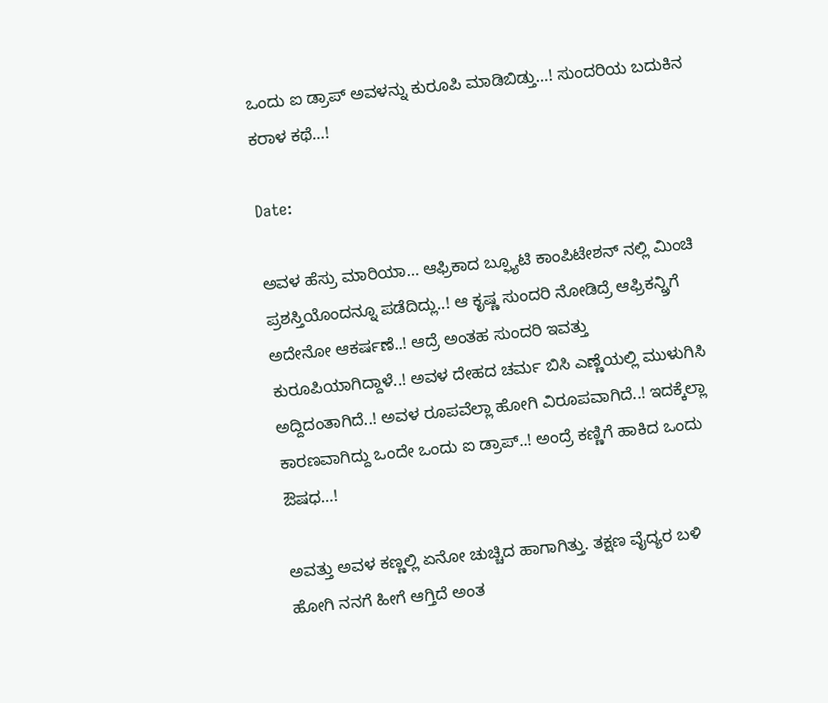ಒಂದು ಐ ಡ್ರಾಪ್ ಅವಳನ್ನು ಕುರೂಪಿ ಮಾಡಿಬಿಡ್ತು…! ಸುಂದರಿಯ ಬದುಕಿನ ಕರಾಳ ಕಥೆ…!

Date:

ಅವಳ ಹೆಸ್ರು ಮಾರಿಯಾ… ಆಫ್ರಿಕಾದ ಬ್ಫ್ಯೂಟಿ ಕಾಂಪಿಟೇಶನ್ ನಲ್ಲಿ ಮಿಂಚಿ ಪ್ರಶಸ್ತಿಯೊಂದನ್ನೂ ಪಡೆದಿದ್ಲು..! ಆ ಕೃಷ್ಣ ಸುಂದರಿ ನೋಡಿದ್ರೆ ಆಫ್ರಿಕನ್ನ್ರಿಗೆ ಅದೇನೋ ಆಕರ್ಷಣೆ..! ಆದ್ರೆ ಅಂತಹ ಸುಂದರಿ ಇವತ್ತು ಕುರೂಪಿಯಾಗಿದ್ದಾಳೆ..! ಅವಳ ದೇಹದ ಚರ್ಮ ಬಿಸಿ ಎಣ್ಣೆಯಲ್ಲಿ ಮುಳುಗಿಸಿ ಅದ್ದಿದಂತಾಗಿದೆ..! ಅವಳ ರೂಪವೆಲ್ಲಾ ಹೋಗಿ ವಿರೂಪವಾಗಿದೆ..! ಇದಕ್ಕೆಲ್ಲಾ ಕಾರಣವಾಗಿದ್ದು ಒಂದೇ ಒಂದು ಐ ಡ್ರಾಪ್..! ಅಂದ್ರೆ ಕಣ್ಣಿಗೆ ಹಾಕಿದ ಒಂದು ಔಷಧ…!

ಅವತ್ತು ಅವಳ ಕಣ್ಣಲ್ಲಿ ಏನೋ ಚುಚ್ಚಿದ ಹಾಗಾಗಿತ್ತು. ತಕ್ಷಣ ವೈದ್ಯರ ಬಳಿ ಹೋಗಿ ನನಗೆ ಹೀಗೆ ಆಗ್ತಿದೆ ಅಂತ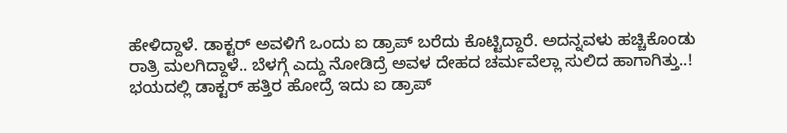ಹೇಳಿದ್ದಾಳೆ. ಡಾಕ್ಟರ್ ಅವಳಿಗೆ ಒಂದು ಐ ಡ್ರಾಪ್ ಬರೆದು ಕೊಟ್ಟಿದ್ದಾರೆ. ಅದನ್ನವಳು ಹಚ್ಚಿಕೊಂಡು ರಾತ್ರಿ ಮಲಗಿದ್ದಾಳೆ.. ಬೆಳಗ್ಗೆ ಎದ್ದು ನೋಡಿದ್ರೆ ಅವಳ ದೇಹದ ಚರ್ಮವೆಲ್ಲಾ ಸುಲಿದ ಹಾಗಾಗಿತ್ತು..! ಭಯದಲ್ಲಿ ಡಾಕ್ಟರ್ ಹತ್ತಿರ ಹೋದ್ರೆ ಇದು ಐ ಡ್ರಾಪ್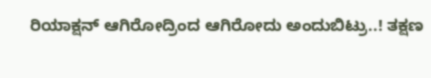ರಿಯಾಕ್ಷನ್ ಆಗಿರೋದ್ರಿಂದ ಆಗಿರೋದು ಅಂದುಬಿಟ್ರು..! ತಕ್ಷಣ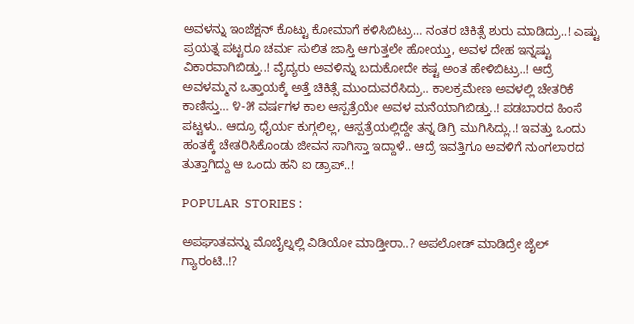ಅವಳನ್ನು ಇಂಜೆಕ್ಷನ್ ಕೊಟ್ಟು ಕೋಮಾಗೆ ಕಳಿಸಿಬಿಟ್ರು… ನಂತರ ಚಿಕಿತ್ಸೆ ಶುರು ಮಾಡಿದ್ರು..! ಎಷ್ಟು ಪ್ರಯತ್ನ ಪಟ್ಟರೂ ಚರ್ಮ ಸುಲಿತ ಜಾಸ್ತಿ ಆಗುತ್ತಲೇ ಹೋಯ್ತು, ಅವಳ ದೇಹ ಇನ್ನಷ್ಟು ವಿಕಾರವಾಗಿಬಿಡ್ತು..! ವೈದ್ಯರು ಅವಳಿನ್ನು ಬದುಕೋದೇ ಕಷ್ಟ ಅಂತ ಹೇಳಿಬಿಟ್ರು..! ಆದ್ರೆ ಅವಳಮ್ಮನ ಒತ್ತಾಯಕ್ಕೆ ಅತ್ತೆ ಚಿಕಿತ್ಸೆ ಮುಂದುವರೆಸಿದ್ರು.. ಕಾಲಕ್ರಮೇಣ ಅವಳಲ್ಲಿ ಚೇತರಿಕೆ ಕಾಣಿಸ್ತು… ೪-೫ ವರ್ಷಗಳ ಕಾಲ ಆಸ್ಪತ್ರೆಯೇ ಅವಳ ಮನೆಯಾಗಿಬಿಡ್ತು..! ಪಡಬಾರದ ಹಿಂಸೆ ಪಟ್ಟಳು.. ಆದ್ರೂ ಧೈರ್ಯ ಕುಗ್ಗಲಿಲ್ಲ, ಆಸ್ಪತ್ರೆಯಲ್ಲಿದ್ದೇ ತನ್ನ ಡಿಗ್ರಿ ಮುಗಿಸಿದ್ಲು..! ಇವತ್ತು ಒಂದು ಹಂತಕ್ಕೆ ಚೇತರಿಸಿಕೊಂಡು ಜೀವನ ಸಾಗಿಸ್ತಾ ಇದ್ದಾಳೆ.. ಆದ್ರೆ ಇವತ್ತಿಗೂ ಅವಳಿಗೆ ನುಂಗಲಾರದ ತುತ್ತಾಗಿದ್ದು ಆ ಒಂದು ಹನಿ ಐ ಡ್ರಾಪ್..!

POPULAR  STORIES :

ಅಪಘಾತವನ್ನು ಮೊಬೈಲ್ನಲ್ಲಿ ವಿಡಿಯೋ ಮಾಡ್ತೀರಾ..? ಅಪಲೋಡ್ ಮಾಡಿದ್ರೇ ಜೈಲ್ ಗ್ಯಾರಂಟಿ..!?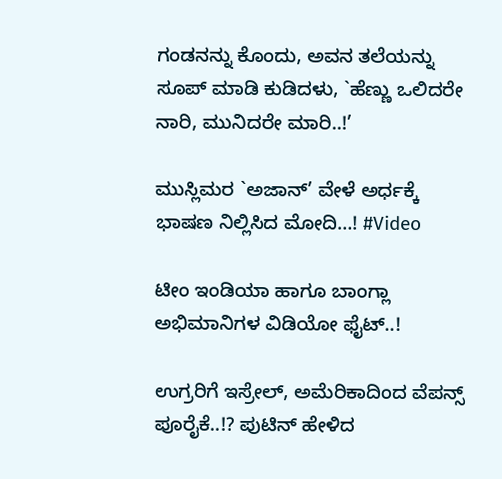ಗಂಡನನ್ನು ಕೊಂದು, ಅವನ ತಲೆಯನ್ನು ಸೂಪ್ ಮಾಡಿ ಕುಡಿದಳು, `ಹೆಣ್ಣು ಒಲಿದರೇ ನಾರಿ, ಮುನಿದರೇ ಮಾರಿ..!’

ಮುಸ್ಲಿಮರ `ಅಜಾನ್’ ವೇಳೆ ಅರ್ಧಕ್ಕೆ ಭಾ‍ಷಣ ನಿಲ್ಲಿಸಿದ ಮೋದಿ…! #Video

ಟೀಂ ಇಂಡಿಯಾ ಹಾಗೂ ಬಾಂಗ್ಲಾ ಅಭಿಮಾನಿಗಳ ವಿಡಿಯೋ ಫೈಟ್..!

ಉಗ್ರರಿಗೆ ಇಸ್ರೇಲ್, ಅಮೆರಿಕಾದಿಂದ ವೆಪನ್ಸ್ ಪೂರೈಕೆ..!? ಪುಟಿನ್ ಹೇಳಿದ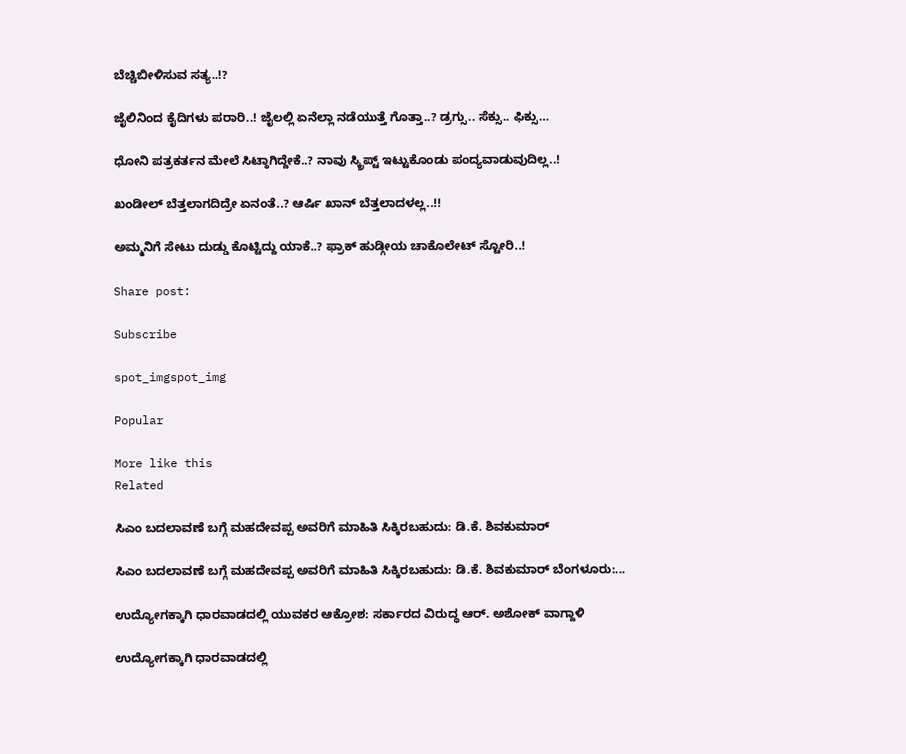ಬೆಚ್ಚಿಬೀಳಿಸುವ ಸತ್ಯ..!?

ಜೈಲಿನಿಂದ ಕೈದಿಗಳು ಪರಾರಿ..! ಜೈಲಲ್ಲಿ ಏನೆಲ್ಲಾ ನಡೆಯುತ್ತೆ ಗೊತ್ತಾ..? ಡ್ರಗ್ಸು.. ಸೆಕ್ಸು.. ಫಿಕ್ಸು…

ಧೋನಿ ಪತ್ರಕರ್ತನ ಮೇಲೆ ಸಿಟ್ಠಾಗಿದ್ದೇಕೆ..? ನಾವು ಸ್ಕ್ರಿಪ್ಟ್ ಇಟ್ಟುಕೊಂಡು ಪಂದ್ಯವಾಡುವುದಿಲ್ಲ..!

ಖಂಡೀಲ್ ಬೆತ್ತಲಾಗದಿದ್ರೇ ಏನಂತೆ..? ಆರ್ಷಿ ಖಾನ್ ಬೆತ್ತಲಾದಳಲ್ಲ..!!

ಅಮ್ಮನಿಗೆ ಸೇಟು ದುಡ್ಡು ಕೊಟ್ಟಿದ್ದು ಯಾಕೆ..? ಫ್ರಾಕ್ ಹುಡ್ಗೀಯ ಚಾಕೊಲೇಟ್ ಸ್ಟೋರಿ..!

Share post:

Subscribe

spot_imgspot_img

Popular

More like this
Related

ಸಿಎಂ ಬದಲಾವಣೆ ಬಗ್ಗೆ ಮಹದೇವಪ್ಪ ಅವರಿಗೆ ಮಾಹಿತಿ ಸಿಕ್ಕಿರಬಹುದು: ಡಿ.ಕೆ. ಶಿವಕುಮಾರ್

ಸಿಎಂ ಬದಲಾವಣೆ ಬಗ್ಗೆ ಮಹದೇವಪ್ಪ ಅವರಿಗೆ ಮಾಹಿತಿ ಸಿಕ್ಕಿರಬಹುದು: ಡಿ.ಕೆ. ಶಿವಕುಮಾರ್ ಬೆಂಗಳೂರು:...

ಉದ್ಯೋಗಕ್ಕಾಗಿ ಧಾರವಾಡದಲ್ಲಿ ಯುವಕರ ಆಕ್ರೋಶ: ಸರ್ಕಾರದ ವಿರುದ್ಧ ಆರ್. ಅಶೋಕ್ ವಾಗ್ದಾಳಿ

ಉದ್ಯೋಗಕ್ಕಾಗಿ ಧಾರವಾಡದಲ್ಲಿ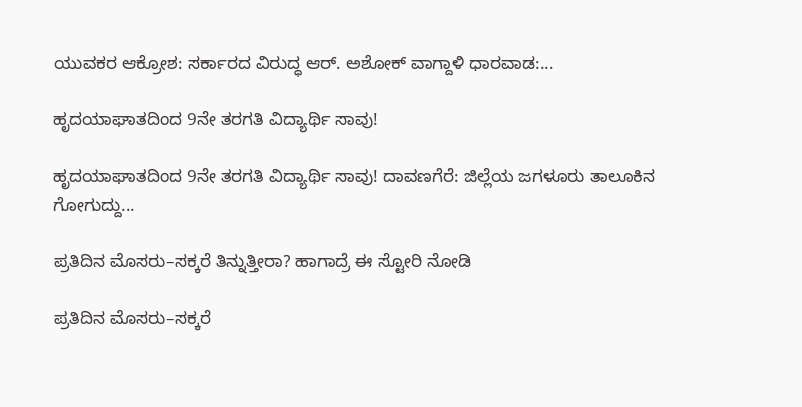ಯುವಕರ ಆಕ್ರೋಶ: ಸರ್ಕಾರದ ವಿರುದ್ಧ ಆರ್. ಅಶೋಕ್ ವಾಗ್ದಾಳಿ ಧಾರವಾಡ:...

ಹೃದಯಾಘಾತದಿಂದ 9ನೇ ತರಗತಿ ವಿದ್ಯಾರ್ಥಿ ಸಾವು!

ಹೃದಯಾಘಾತದಿಂದ 9ನೇ ತರಗತಿ ವಿದ್ಯಾರ್ಥಿ ಸಾವು! ದಾವಣಗೆರೆ: ಜಿಲ್ಲೆಯ ಜಗಳೂರು ತಾಲೂಕಿನ ಗೋಗುದ್ದು...

ಪ್ರತಿದಿನ ಮೊಸರು–ಸಕ್ಕರೆ ತಿನ್ನುತ್ತೀರಾ? ಹಾಗಾದ್ರೆ ಈ ಸ್ಟೋರಿ ನೋಡಿ

ಪ್ರತಿದಿನ ಮೊಸರು–ಸಕ್ಕರೆ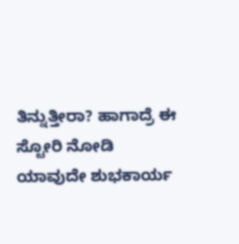ತಿನ್ನುತ್ತೀರಾ? ಹಾಗಾದ್ರೆ ಈ ಸ್ಟೋರಿ ನೋಡಿ ಯಾವುದೇ ಶುಭಕಾರ್ಯ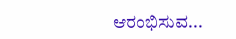ಆರಂಭಿಸುವ...